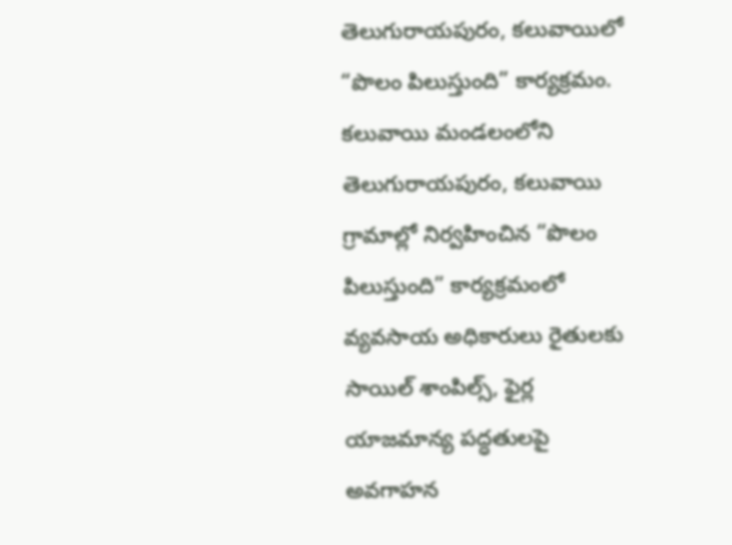తెలుగురాయపురం, కలువాయిలో “పొలం పిలుస్తుంది” కార్యక్రమం.
కలువాయి మండలంలోని తెలుగురాయపురం, కలువాయి గ్రామాల్లో నిర్వహించిన “పొలం పిలుస్తుంది” కార్యక్రమంలో వ్యవసాయ అధికారులు రైతులకు సాయిల్ శాంపిల్స్, ఫైర్ల యాజమాన్య పద్ధతులపై అవగాహన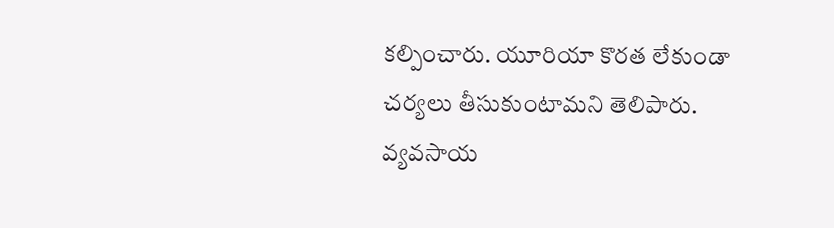కల్పించారు. యూరియా కొరత లేకుండా చర్యలు తీసుకుంటామని తెలిపారు. వ్యవసాయ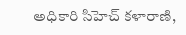అధికారి సిహెచ్ కళారాణి,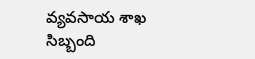వ్యవసాయ శాఖ సిబ్బంది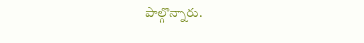పాల్గొన్నారు.